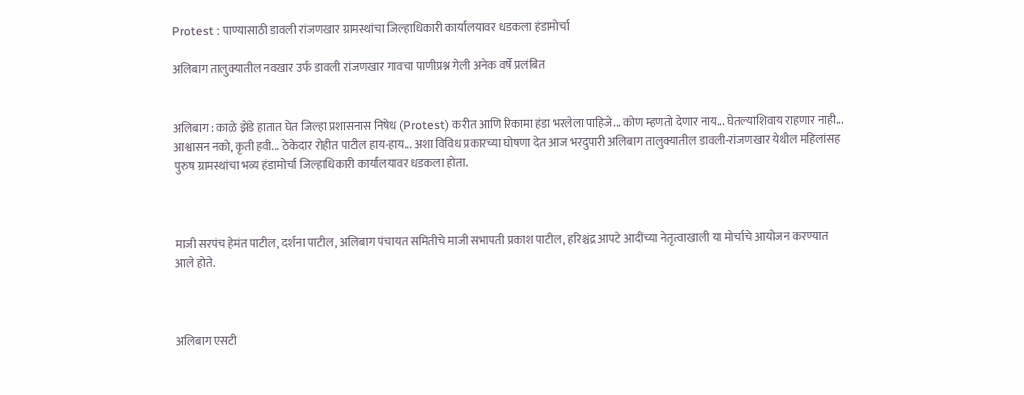Protest : पाण्यासाठी डावली रांजणखार ग्रामस्थांचा जिल्हाधिकारी कार्यालयावर धडकला हंडामोर्चा

अलिबाग तालुक्यातील नवखार उर्फ डावली रांजणखार गावचा पाणीप्रश्न गेली अनेक वर्षे प्रलंबित


अलिबाग : काळे झेंडे हातात घेत जिल्हा प्रशासनास निषेध (Protest) करीत आणि रिकामा हंडा भरलेला पाहिजे... कोण म्हणतो देणार नाय... घेतल्याशिवाय राहणार नाही... आश्वासन नको, कृती हवी... ठेकेदार रोहीत पाटील हाय-हाय... अशा विविध प्रकारच्या घोषणा देत आज भरदुपारी अलिबाग तालुक्यातील डावली-रांजणखार येथील महिलांसह पुरुष ग्रामस्थांचा भव्य हंडामोर्चा जिल्हाधिकारी कार्यालयावर धडकला होता.



माजी सरपंच हेमंत पाटील, दर्शना पाटील, अलिबाग पंचायत समितीचे माजी सभापती प्रकाश पाटील, हरिश्चंद्र आपटे आदींच्या नेतृत्वाखाली या मोर्चाचे आयोजन करण्यात आले होते.



अलिबाग एसटी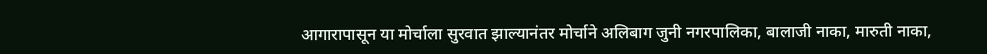आगारापासून या मोर्चाला सुरवात झाल्यानंतर मोर्चाने अलिबाग जुनी नगरपालिका, बालाजी नाका, मारुती नाका,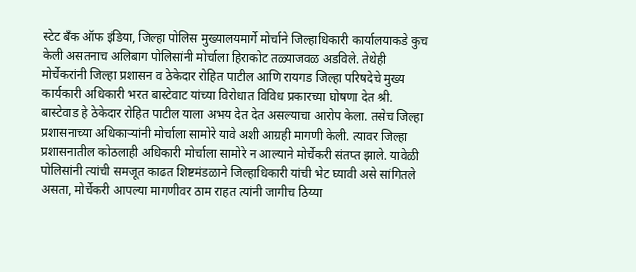स्टेट बँक ऑफ इंडिया, जिल्हा पोलिस मुख्यालयमार्गे मोर्चाने जिल्हाधिकारी कार्यालयाकडे कुच केली असतनाच अलिबाग पोलिसांनी मोर्चाला हिराकोट तळ्याजवळ अडविले. तेथेही मोर्चेकरांनी जिल्हा प्रशासन व ठेकेदार रोहित पाटील आणि रायगड जिल्हा परिषदेचे मुख्य कार्यकारी अधिकारी भरत बास्टेवाट यांच्या विरोधात विविध प्रकारच्या घोषणा देत श्री. बास्टेवाड हे ठेकेदार रोहित पाटील याला अभय देत देत असल्याचा आरोप केला. तसेच जिल्हा प्रशासनाच्या अधिकाऱ्यांनी मोर्चाला सामोरे यावे अशी आग्रही मागणी केली. त्यावर जिल्हा प्रशासनातील कोठलाही अधिकारी मोर्चाला सामोरे न आल्याने मोर्चेकरी संतप्त झाले. यावेळी पोलिसांनी त्यांची समजूत काढत शिष्टमंडळाने जिल्हाधिकारी यांची भेट घ्यावी असे सांगितले असता, मोर्चेकरी आपल्या मागणीवर ठाम राहत त्यांनी जागीच ठिय्या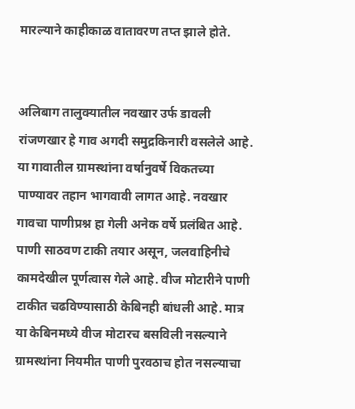मारल्याने काहीकाळ वातावरण तप्त झाले होते.


अलिबाग तालुक्यातील नवखार उर्फ डावली रांजणखार हे गाव अगदी समुद्रकिनारी वसलेले आहे. या गावातील ग्रामस्थांना वर्षानुवर्षे विकतच्या पाण्यावर तहान भागवावी लागत आहे. नवखार गावचा पाणीप्रश्न हा गेली अनेक वर्षे प्रलंबित आहे. पाणी साठवण टाकी तयार असून, जलवाहिनीचे कामदेखील पूर्णत्वास गेले आहे. वीज मोटारीने पाणी टाकीत चढविण्यासाठी केबिनही बांधली आहे. मात्र या केबिनमध्ये वीज मोटारच बसविली नसल्याने ग्रामस्थांना नियमीत पाणी पुरवठाच होत नसल्याचा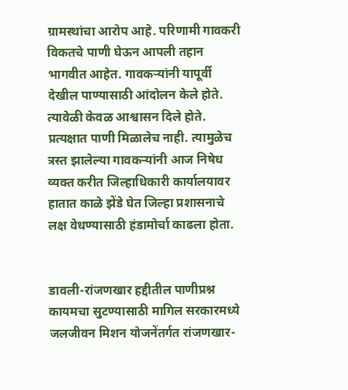ग्रामस्थांचा आरोप आहे. परिणामी गावकरी विकतचे पाणी घेऊन आपली तहान भागवीत आहेत. गावकऱ्यांनी यापूर्वी देखील पाण्यासाठी आंदोलन केले होते. त्यावेळी केवळ आश्वासन दिले होते. प्रत्यक्षात पाणी मिळालेच नाही. त्यामुळेच त्रस्त झालेल्या गावकऱ्यांनी आज निषेध व्यक्त करीत जिल्हाधिकारी कार्यालयावर हातात काळे झेंडे घेत जिल्हा प्रशासनाचे लक्ष वेधण्यासाठी हंडामोर्चा काढला होता.


डावली-रांजणखार हद्दीतील पाणीप्रश्न कायमचा सुटण्यासाठी मागिल सरकारमध्ये जलजीवन मिशन योजनेंतर्गत रांजणखार-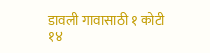डावली गावासाठी १ कोटी १४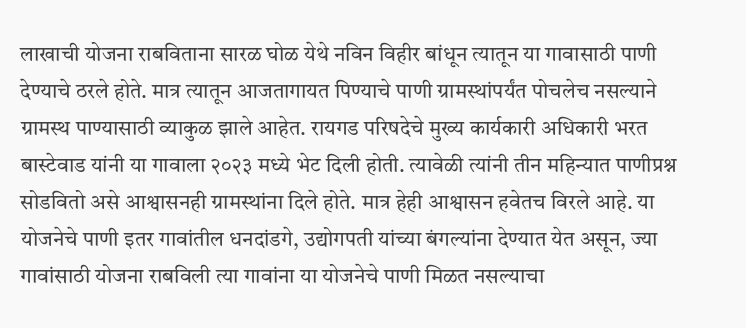लाखाची योजना राबविताना सारळ घोळ येथे नविन विहीर बांधून त्यातून या गावासाठी पाणी देण्याचे ठरले होते. मात्र त्यातून आजतागायत पिण्याचे पाणी ग्रामस्थांपर्यंत पोचलेच नसल्याने ग्रामस्थ पाण्यासाठी व्याकुळ झाले आहेत. रायगड परिषदेचे मुख्य कार्यकारी अधिकारी भरत बास्टेवाड यांनी या गावाला २०२३ मध्ये भेट दिली होती. त्यावेळी त्यांनी तीन महिन्यात पाणीप्रश्न सोडवितो असे आश्वासनही ग्रामस्थांना दिले होते. मात्र हेही आश्वासन हवेतच विरले आहे. या योजनेचे पाणी इतर गावांतील धनदांडगे, उद्योगपती यांच्या बंगल्यांना देण्यात येत असून, ज्या गावांसाठी योजना राबविली त्या गावांना या योजनेचे पाणी मिळत नसल्याचा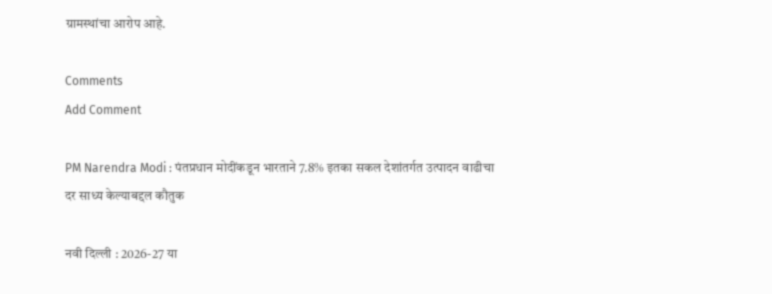ग्रामस्थांचा आरोप आहे.

Comments
Add Comment

PM Narendra Modi : पंतप्रधान मोदींकडून भारताने 7.8% इतका सकल देशांतर्गत उत्पादन वाढीचा दर साध्य केल्याबद्दल कौतुक

नवी दिल्ली : 2026-27 या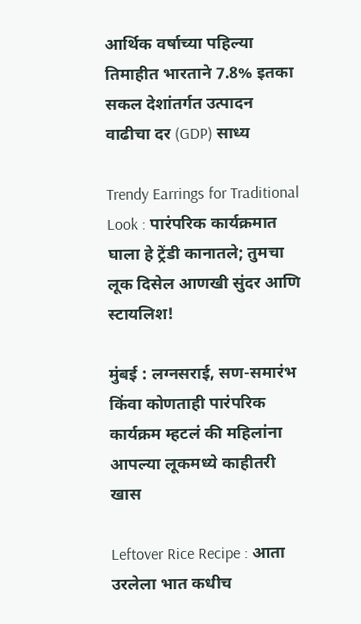आर्थिक वर्षाच्या पहिल्या तिमाहीत भारताने 7.8% इतका सकल देशांतर्गत उत्पादन वाढीचा दर (GDP) साध्य

Trendy Earrings for Traditional Look : पारंपरिक कार्यक्रमात घाला हे ट्रेंडी कानातले; तुमचा लूक दिसेल आणखी सुंदर आणि स्टायलिश!

मुंबई : लग्नसराई, सण-समारंभ किंवा कोणताही पारंपरिक कार्यक्रम म्हटलं की महिलांना आपल्या लूकमध्ये काहीतरी खास

Leftover Rice Recipe : आता उरलेला भात कधीच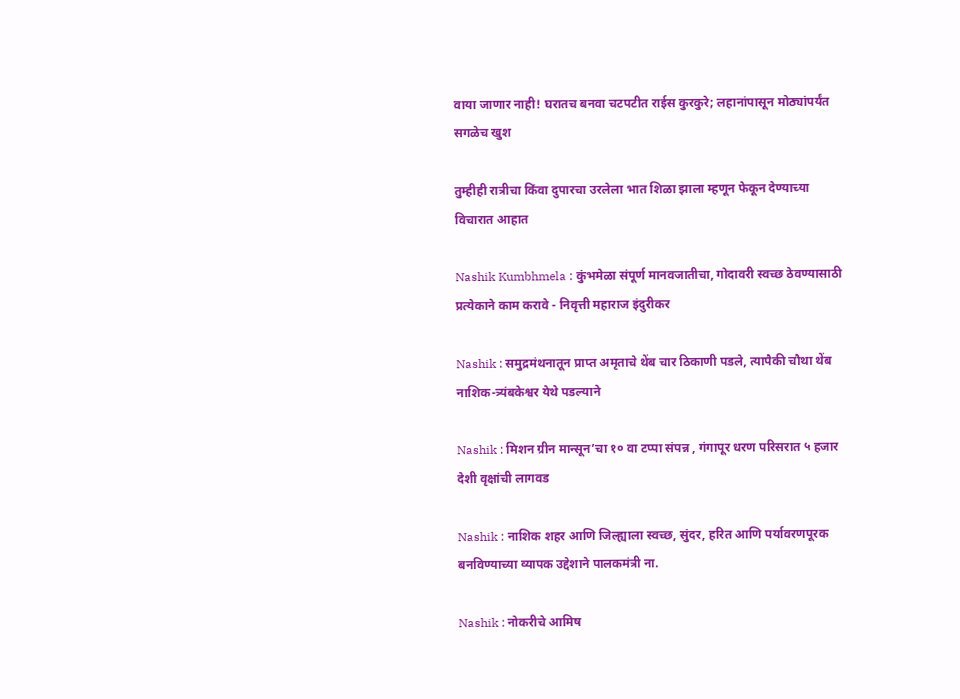वाया जाणार नाही! घरातच बनवा चटपटीत राईस कुरकुरे; लहानांपासून मोठ्यांपर्यंत सगळेच खुश

तुम्हीही रात्रीचा किंवा दुपारचा उरलेला भात शिळा झाला म्हणून फेकून देण्याच्या विचारात आहात

Nashik Kumbhmela : कुंभमेळा संपूर्ण मानवजातीचा, गोदावरी स्वच्छ ठेवण्यासाठी प्रत्येकाने काम करावे - निवृत्ती महाराज इंदुरीकर

Nashik : समुद्रमंथनातून प्राप्त अमृताचे थेंब चार ठिकाणी पडले, त्यापैकी चौथा थेंब नाशिक-त्र्यंबकेश्वर येथे पडल्याने

Nashik : मिशन ग्रीन मान्सून’चा १० वा टप्पा संपन्न , गंगापूर धरण परिसरात ५ हजार देशी वृक्षांची लागवड

Nashik : नाशिक शहर आणि जिल्ह्याला स्वच्छ, सुंदर, हरित आणि पर्यावरणपूरक बनविण्याच्या व्यापक उद्देशाने पालकमंत्री ना.

Nashik : नोकरीचे आमिष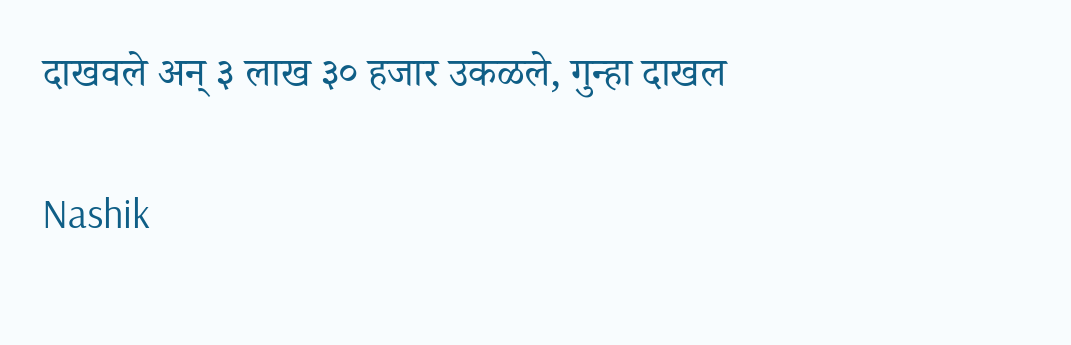दाखवले अन् ३ लाख ३० हजार उकळले, गुन्हा दाखल

Nashik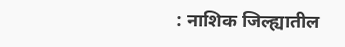: नाशिक जिल्ह्यातील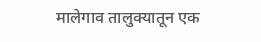मालेगाव तालुक्यातून एक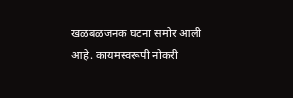खळबळजनक घटना समोर आली आहे. कायमस्वरूपी नोकरी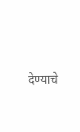देण्याचे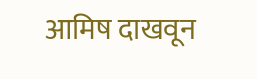आमिष दाखवून